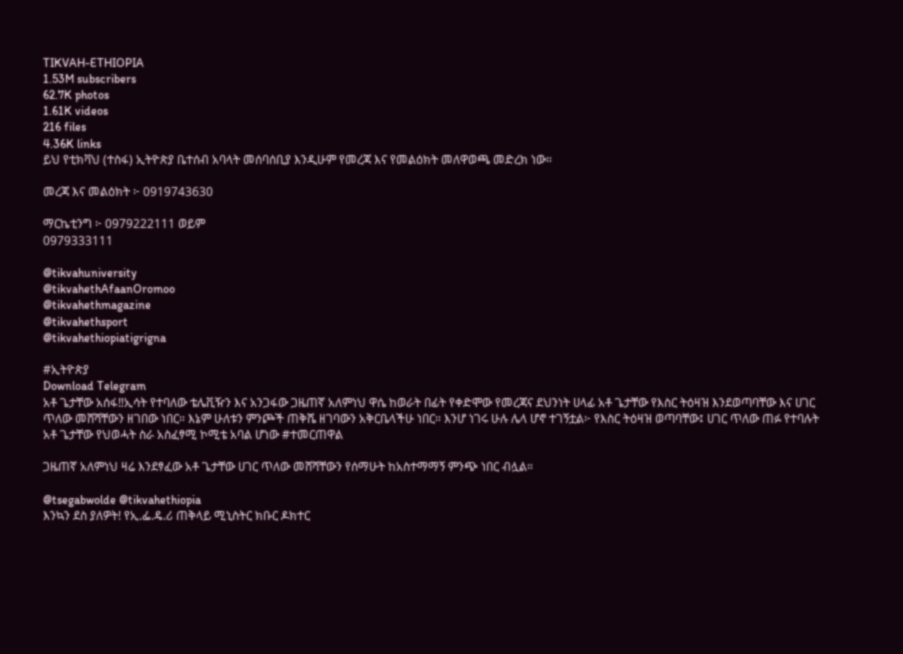TIKVAH-ETHIOPIA
1.53M subscribers
62.7K photos
1.61K videos
216 files
4.36K links
ይህ የቲክቫህ (ተስፋ) ኢትዮጵያ ቤተሰብ አባላት መሰባሰቢያ እንዲሁም የመረጃ እና የመልዕክት መለዋወጫ መድረክ ነው።

መረጃ እና መልዕክት ፦ 0919743630

ማርኬቲንግ ፦ 0979222111 ወይም
0979333111

@tikvahuniversity
@tikvahethAfaanOromoo
@tikvahethmagazine
@tikvahethsport
@tikvahethiopiatigrigna

#ኢትዮጵያ
Download Telegram
አቶ ጌታቸው አሰፋ‼ኢሳት የተባለው ቴሌቪዥን እና አንጋፋው ጋዜጠኛ አለምነህ ዋሴ ከወራት በፊት የቀድሞው የመረጃና ደህንነት ሀላፊ አቶ ጌታቸው የእስር ትዕዛዝ እንደወጣባቸው እና ሀገር ጥለው መሸሻቸውን ዘገበው ነበር። እኔም ሁለቱን ምንጮች ጠቅሼ ዘገባውን አቅርቤላችሁ ነበር። እንሆ ነገሩ ሁሉ ሌላ ሆኖ ተገኝቷል፦ የእስር ትዕዛዝ ወጣባቸው፤ ሀገር ጥለው ጠፉ የተባሉት አቶ ጌታቸው የህወሓት ስራ አስፈፃሚ ኮሚቴ አባል ሆነው #ተመርጠዋል

ጋዜጠኛ አለምነህ ዛሬ እንደፃፈው አቶ ጌታቸው ሀገር ጥለው መሸሻቸውን የሰማሁት ከአስተማማኝ ምንጭ ነበር ብሏል።

@tsegabwolde @tikvahethiopia
እንኳን ደስ ያለዎት! የኢ.ፌ.ዴ.ሪ ጠቅላይ ሚኒስትር ክቡር ዶክተር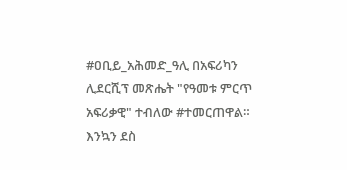#ዐቢይ_አሕመድ_ዓሊ በአፍሪካን ሊደርሺፕ መጽሔት "የዓመቱ ምርጥ አፍሪቃዊ" ተብለው #ተመርጠዋል። እንኳን ደስ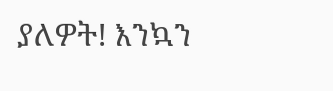ያለዎት! እንኳን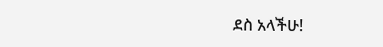ደስ አላችሁ!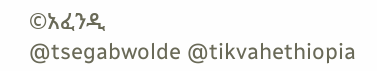©አፈንዲ
@tsegabwolde @tikvahethiopia